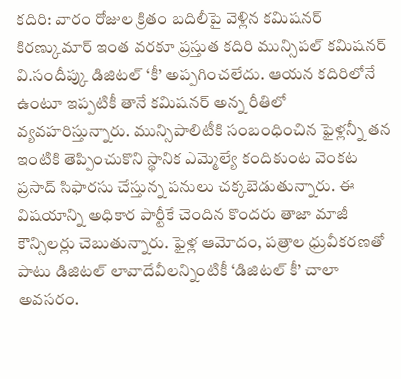కదిరి: వారం రోజుల క్రితం బదిలీపై వెళ్లిన కమిషనర్ కిరణ్కుమార్ ఇంత వరకూ ప్రస్తుత కదిరి మున్సిపల్ కమిషనర్ వి.సందీప్కు డిజిటల్ ‘కీ’ అప్పగించలేదు. ఆయన కదిరిలోనే ఉంటూ ఇప్పటికీ తానే కమిషనర్ అన్న రీతిలో వ్యవహరిస్తున్నారు. మున్సిపాలిటీకి సంబంధించిన ఫైళ్లన్నీ తన ఇంటికి తెప్పించుకొని స్థానిక ఎమ్మెల్యే కందికుంట వెంకట ప్రసాద్ సిఫారసు చేస్తున్న పనులు చక్కబెడుతున్నారు. ఈ విషయాన్ని అధికార పార్టీకే చెందిన కొందరు తాజా మాజీ కౌన్సిలర్లు చెబుతున్నారు. ఫైళ్ల ఆమోదం, పత్రాల ధ్రువీకరణతో పాటు డిజిటల్ లావాదేవీలన్నింటికీ ‘డిజిటల్ కీ’ చాలా అవసరం.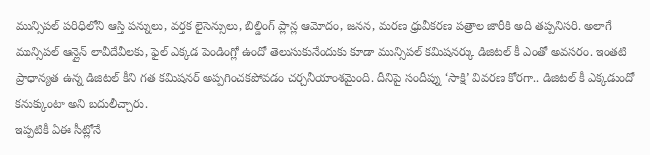మున్సిపల్ పరిధిలోని ఆస్తి పన్నులు, వర్తక లైసెన్సులు, బిల్డింగ్ ప్లాన్ల ఆమోదం, జనన, మరణ ధ్రువీకరణ పత్రాల జారీకి అది తప్పనిసరి. అలాగే మున్సిపల్ ఆన్లైన్ లావీదేవీలకు, ఫైల్ ఎక్కడ పెండింగ్లో ఉందో తెలుసుకునేందుకు కూడా మున్సిపల్ కమిషనర్కు డిజిటల్ కీ ఎంతో అవసరం. ఇంతటి ప్రాధాన్యత ఉన్న డిజిటల్ కీని గత కమిషనర్ అప్పగించకపోవడం చర్చనీయాంశమైంది. దీనిపై సందీప్ను ‘సాక్షి’ వివరణ కోరగా.. డిజిటల్ కీ ఎక్కడుందో కనుక్కుంటా అని బదులీచ్చారు.
ఇప్పటికీ ఏఈ సీట్లోనే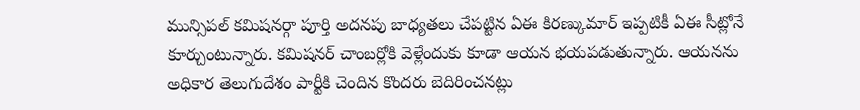మున్సిపల్ కమిషనర్గా పూర్తి అదనపు బాధ్యతలు చేపట్టిన ఏఈ కిరణ్కుమార్ ఇప్పటికీ ఏఈ సీట్లోనే కూర్చుంటున్నారు. కమిషనర్ చాంబర్లోకి వెళ్లేందుకు కూడా ఆయన భయపడుతున్నారు. ఆయనను అధికార తెలుగుదేశం పార్టీకి చెందిన కొందరు బెదిరించనట్లు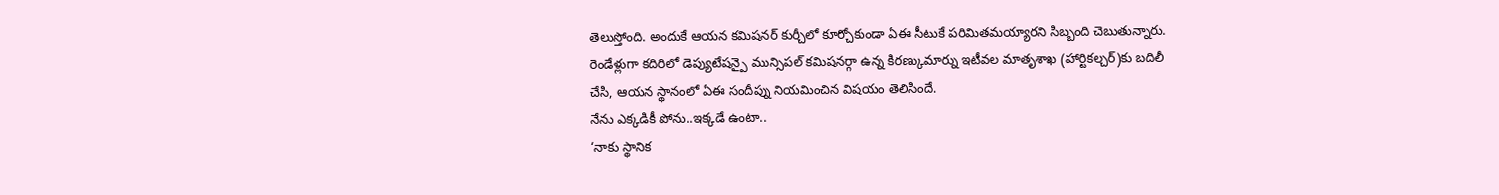తెలుస్తోంది. అందుకే ఆయన కమిషనర్ కుర్చీలో కూర్చోకుండా ఏఈ సీటుకే పరిమితమయ్యారని సిబ్బంది చెబుతున్నారు. రెండేళ్లుగా కదిరిలో డెప్యుటేషన్పై మున్సిపల్ కమిషనర్గా ఉన్న కిరణ్కుమార్ను ఇటీవల మాతృశాఖ (హార్టికల్చర్)కు బదిలీ చేసి, ఆయన స్థానంలో ఏఈ సందీప్ను నియమించిన విషయం తెలిసిందే.
నేను ఎక్కడికీ పోను..ఇక్కడే ఉంటా..
‘నాకు స్థానిక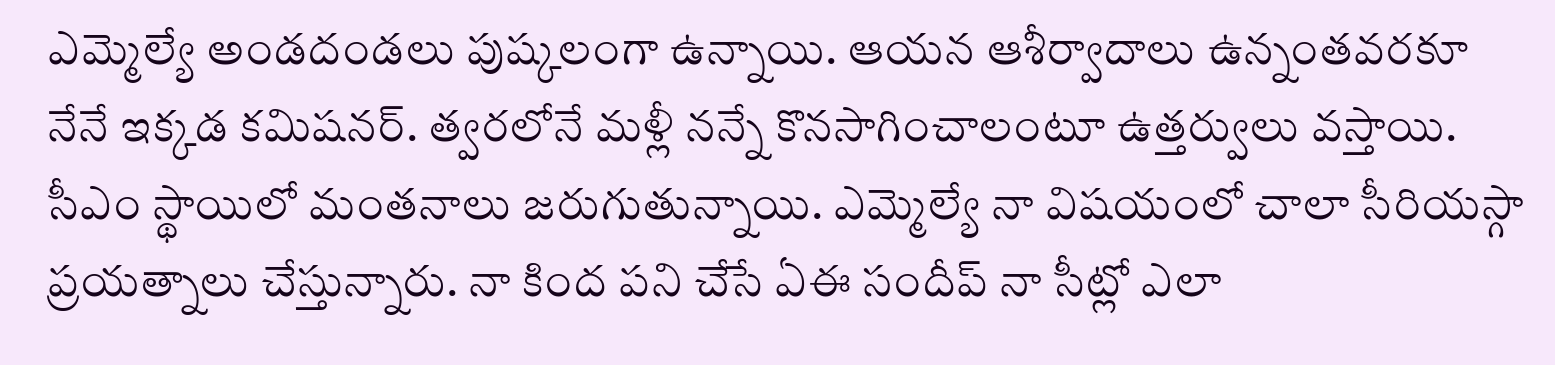ఎమ్మెల్యే అండదండలు పుష్కలంగా ఉన్నాయి. ఆయన ఆశీర్వాదాలు ఉన్నంతవరకూ నేనే ఇక్కడ కమిషనర్. త్వరలోనే మళ్లీ నన్నే కొనసాగించాలంటూ ఉత్తర్వులు వస్తాయి. సీఎం స్థాయిలో మంతనాలు జరుగుతున్నాయి. ఎమ్మెల్యే నా విషయంలో చాలా సీరియస్గా ప్రయత్నాలు చేస్తున్నారు. నా కింద పని చేసే ఏఈ సందీప్ నా సీట్లో ఎలా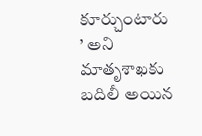కూర్చుంటారు ’ అని మాతృశాఖకు బదిలీ అయిన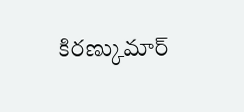కిరణ్కుమార్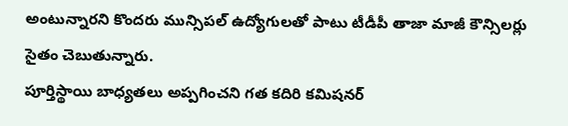అంటున్నారని కొందరు మున్సిపల్ ఉద్యోగులతో పాటు టీడీపీ తాజా మాజీ కౌన్సిలర్లు సైతం చెబుతున్నారు.
పూర్తిస్థాయి బాధ్యతలు అప్పగించని గత కదిరి కమిషనర్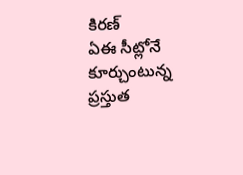కిరణ్
ఏఈ సీట్లోనే కూర్చుంటున్న
ప్రస్తుత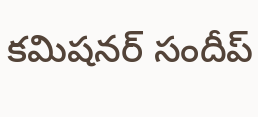కమిషనర్ సందీప్